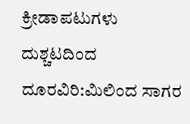ಕ್ರೀಡಾಪಟುಗಳು ದುಶ್ಚಟದಿಂದ ದೂರವಿರಿ:ಮಿಲಿಂದ ಸಾಗರ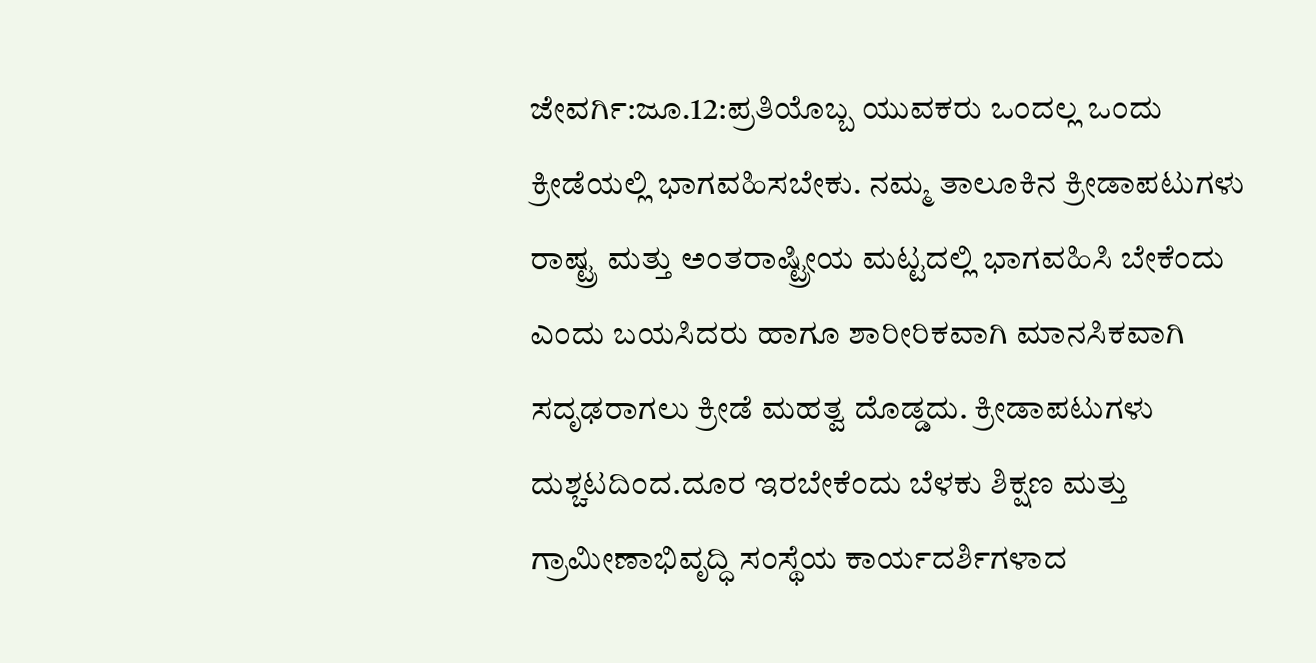ಜೇವರ್ಗಿ:ಜೂ.12:ಪ್ರತಿಯೊಬ್ಬ ಯುವಕರು ಒಂದಲ್ಲ ಒಂದು ಕ್ರೀಡೆಯಲ್ಲಿ ಭಾಗವಹಿಸಬೇಕು. ನಮ್ಮ ತಾಲೂಕಿನ ಕ್ರೀಡಾಪಟುಗಳು ರಾಷ್ಟ್ರ ಮತ್ತು ಅಂತರಾಷ್ಟ್ರೀಯ ಮಟ್ಟದಲ್ಲಿ ಭಾಗವಹಿಸಿ ಬೇಕೆಂದು ಎಂದು ಬಯಸಿದರು ಹಾಗೂ ಶಾರೀರಿಕವಾಗಿ ಮಾನಸಿಕವಾಗಿ ಸದೃಢರಾಗಲು ಕ್ರೀಡೆ ಮಹತ್ವ ದೊಡ್ಡದು. ಕ್ರೀಡಾಪಟುಗಳು ದುಶ್ಚಟದಿಂದ.ದೂರ ಇರಬೇಕೆಂದು ಬೆಳಕು ಶಿಕ್ಷಣ ಮತ್ತು ಗ್ರಾಮೀಣಾಭಿವೃದ್ಧಿ ಸಂಸ್ಥೆಯ ಕಾರ್ಯದರ್ಶಿಗಳಾದ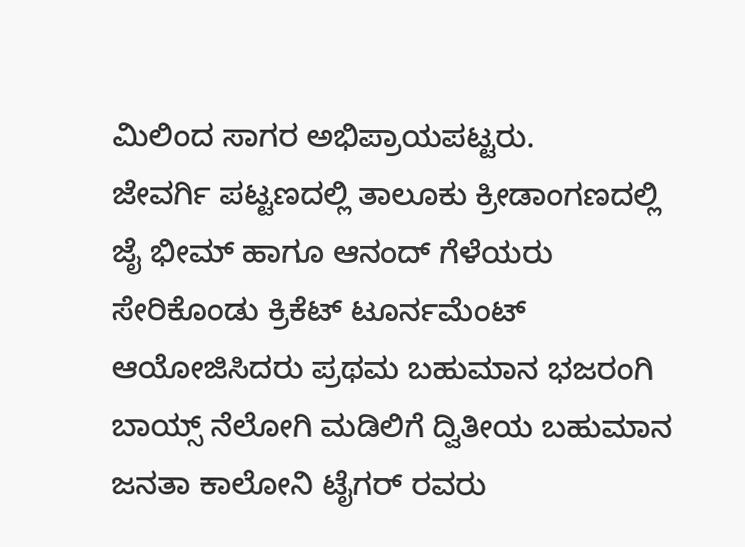ಮಿಲಿಂದ ಸಾಗರ ಅಭಿಪ್ರಾಯಪಟ್ಟರು.
ಜೇವರ್ಗಿ ಪಟ್ಟಣದಲ್ಲಿ ತಾಲೂಕು ಕ್ರೀಡಾಂಗಣದಲ್ಲಿ ಜೈ ಭೀಮ್ ಹಾಗೂ ಆನಂದ್ ಗೆಳೆಯರು ಸೇರಿಕೊಂಡು ಕ್ರಿಕೆಟ್ ಟೂರ್ನಮೆಂಟ್ ಆಯೋಜಿಸಿದರು ಪ್ರಥಮ ಬಹುಮಾನ ಭಜರಂಗಿ ಬಾಯ್ಸ್ ನೆಲೋಗಿ ಮಡಿಲಿಗೆ ದ್ವಿತೀಯ ಬಹುಮಾನ ಜನತಾ ಕಾಲೋನಿ ಟೈಗರ್ ರವರು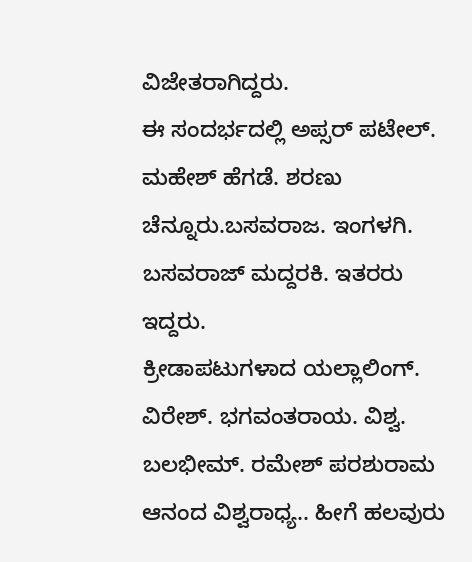ವಿಜೇತರಾಗಿದ್ದರು.
ಈ ಸಂದರ್ಭದಲ್ಲಿ ಅಪ್ಸರ್ ಪಟೇಲ್. ಮಹೇಶ್ ಹೆಗಡೆ. ಶರಣು ಚೆನ್ನೂರು.ಬಸವರಾಜ. ಇಂಗಳಗಿ. ಬಸವರಾಜ್ ಮದ್ದರಕಿ. ಇತರರು ಇದ್ದರು.
ಕ್ರೀಡಾಪಟುಗಳಾದ ಯಲ್ಲಾಲಿಂಗ್. ವಿರೇಶ್. ಭಗವಂತರಾಯ. ವಿಶ್ವ. ಬಲಭೀಮ್. ರಮೇಶ್ ಪರಶುರಾಮ ಆನಂದ ವಿಶ್ವರಾಧ್ಯ.. ಹೀಗೆ ಹಲವುರು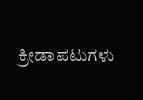ಕ್ರೀಡಾಪಟುಗಳು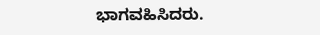ಭಾಗವಹಿಸಿದರು.